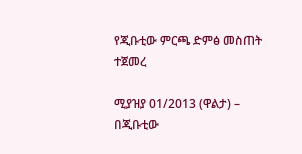የጂቡቲው ምርጫ ድምፅ መስጠት ተጀመረ

ሚያዝያ 01/2013 (ዋልታ) – በጂቡቲው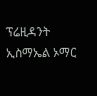ፕሬዚዳንት ኢስማኤል ኦማር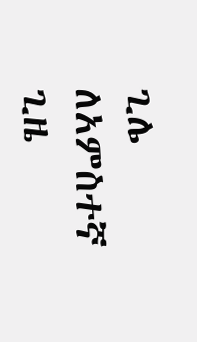ጊሌ ለአምስተኛ ጊዜ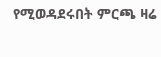የሚወዳደሩበት ምርጫ ዛሬ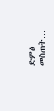ድምፅ መስጠት…